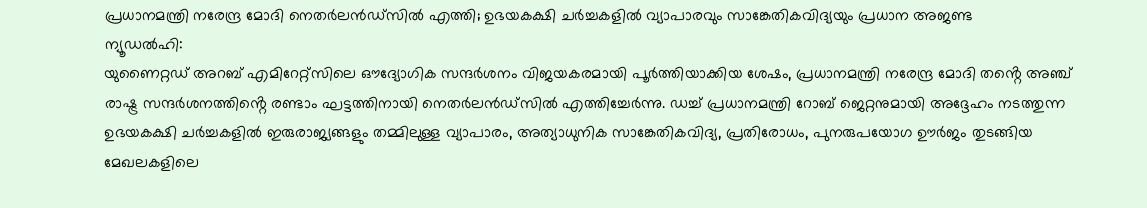പ്രധാനമന്ത്രി നരേന്ദ്ര മോദി നെതർലൻഡ്സിൽ എത്തി; ഉഭയകക്ഷി ചർച്ചകളിൽ വ്യാപാരവും സാങ്കേതികവിദ്യയും പ്രധാന അജണ്ട
ന്യൂഡൽഹി:
യുണൈറ്റഡ് അറബ് എമിറേറ്റ്സിലെ ഔദ്യോഗിക സന്ദർശനം വിജയകരമായി പൂർത്തിയാക്കിയ ശേഷം, പ്രധാനമന്ത്രി നരേന്ദ്ര മോദി തൻ്റെ അഞ്ച് രാഷ്ട്ര സന്ദർശനത്തിൻ്റെ രണ്ടാം ഘട്ടത്തിനായി നെതർലൻഡ്സിൽ എത്തിച്ചേർന്നു. ഡച്ച് പ്രധാനമന്ത്രി റോബ് ജെറ്റനുമായി അദ്ദേഹം നടത്തുന്ന ഉഭയകക്ഷി ചർച്ചകളിൽ ഇരുരാജ്യങ്ങളും തമ്മിലുള്ള വ്യാപാരം, അത്യാധുനിക സാങ്കേതികവിദ്യ, പ്രതിരോധം, പുനരുപയോഗ ഊർജം തുടങ്ങിയ മേഖലകളിലെ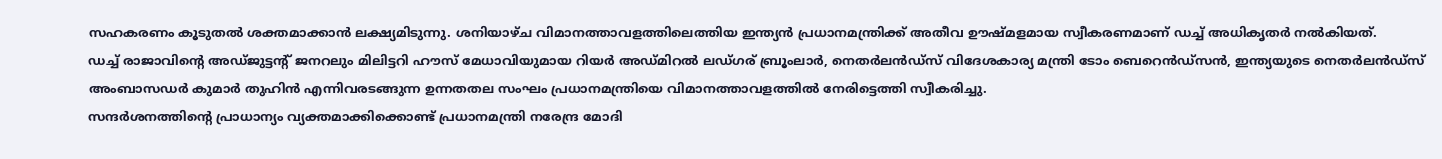സഹകരണം കൂടുതൽ ശക്തമാക്കാൻ ലക്ഷ്യമിടുന്നു. ശനിയാഴ്ച വിമാനത്താവളത്തിലെത്തിയ ഇന്ത്യൻ പ്രധാനമന്ത്രിക്ക് അതീവ ഊഷ്മളമായ സ്വീകരണമാണ് ഡച്ച് അധികൃതർ നൽകിയത്.
ഡച്ച് രാജാവിൻ്റെ അഡ്ജുട്ടൻ്റ് ജനറലും മിലിട്ടറി ഹൗസ് മേധാവിയുമായ റിയർ അഡ്മിറൽ ലഡ്ഗര് ബ്രൂംലാർ, നെതർലൻഡ്സ് വിദേശകാര്യ മന്ത്രി ടോം ബെറെൻഡ്സൻ, ഇന്ത്യയുടെ നെതർലൻഡ്സ് അംബാസഡർ കുമാർ തുഹിൻ എന്നിവരടങ്ങുന്ന ഉന്നതതല സംഘം പ്രധാനമന്ത്രിയെ വിമാനത്താവളത്തിൽ നേരിട്ടെത്തി സ്വീകരിച്ചു.
സന്ദർശനത്തിൻ്റെ പ്രാധാന്യം വ്യക്തമാക്കിക്കൊണ്ട് പ്രധാനമന്ത്രി നരേന്ദ്ര മോദി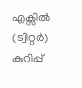എക്സിൽ (ട്വിറ്റർ) കുറിപ്പ്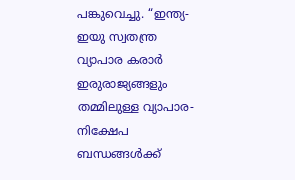പങ്കുവെച്ചു. “ഇന്ത്യ-ഇയു സ്വതന്ത്ര വ്യാപാര കരാർ ഇരുരാജ്യങ്ങളും തമ്മിലുള്ള വ്യാപാര-നിക്ഷേപ ബന്ധങ്ങൾക്ക്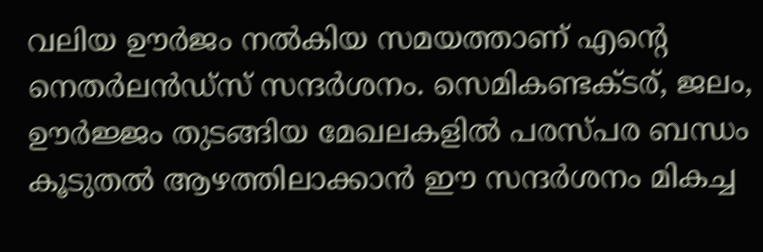വലിയ ഊർജം നൽകിയ സമയത്താണ് എൻ്റെ നെതർലൻഡ്സ് സന്ദർശനം. സെമികണ്ടക്ടര്, ജലം, ഊർജ്ജം തുടങ്ങിയ മേഖലകളിൽ പരസ്പര ബന്ധം കൂടുതൽ ആഴത്തിലാക്കാൻ ഈ സന്ദർശനം മികച്ച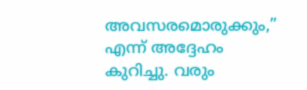അവസരമൊരുക്കും,” എന്ന് അദ്ദേഹം കുറിച്ചു. വരും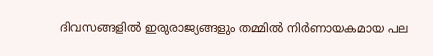ദിവസങ്ങളിൽ ഇരുരാജ്യങ്ങളും തമ്മിൽ നിർണായകമായ പല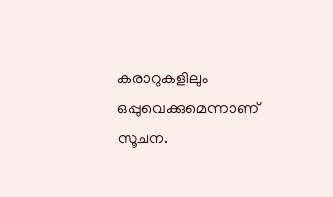കരാറുകളിലും ഒപ്പുവെക്കുമെന്നാണ് സൂചന.